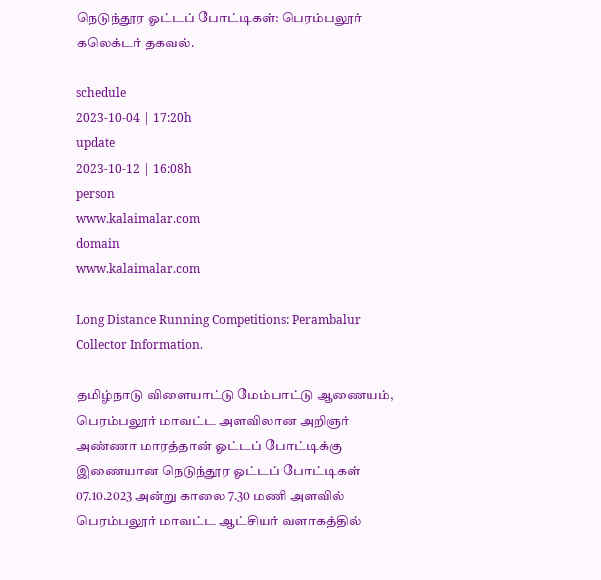நெடுந்தூர ஓட்டப் போட்டிகள்: பெரம்பலூர் கலெக்டர் தகவல்.

schedule
2023-10-04 | 17:20h
update
2023-10-12 | 16:08h
person
www.kalaimalar.com
domain
www.kalaimalar.com

Long Distance Running Competitions: Perambalur Collector Information.

தமிழ்நாடு விளையாட்டு மேம்பாட்டு ஆணையம், பெரம்பலூர் மாவட்ட அளவிலான அறிஞர் அண்ணா மாரத்தான் ஓட்டப் போட்டிக்கு இணையான நெடுந்தூர ஓட்டப் போட்டிகள் 07.10.2023 அன்று காலை 7.30 மணி அளவில் பெரம்பலூர் மாவட்ட ஆட்சியர் வளாகத்தில்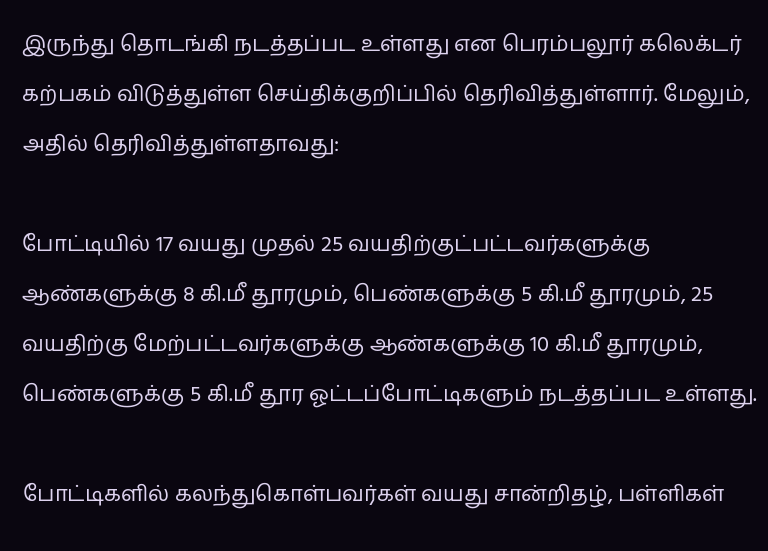இருந்து தொடங்கி நடத்தப்பட உள்ளது என பெரம்பலூர் கலெக்டர் கற்பகம் விடுத்துள்ள செய்திக்குறிப்பில் தெரிவித்துள்ளார். மேலும், அதில் தெரிவித்துள்ளதாவது:

போட்டியில் 17 வயது முதல் 25 வயதிற்குட்பட்டவர்களுக்கு ஆண்களுக்கு 8 கி.மீ தூரமும், பெண்களுக்கு 5 கி.மீ தூரமும், 25 வயதிற்கு மேற்பட்டவர்களுக்கு ஆண்களுக்கு 10 கி.மீ தூரமும், பெண்களுக்கு 5 கி.மீ தூர ஓட்டப்போட்டிகளும் நடத்தப்பட உள்ளது.

போட்டிகளில் கலந்துகொள்பவர்கள் வயது சான்றிதழ், பள்ளிகள்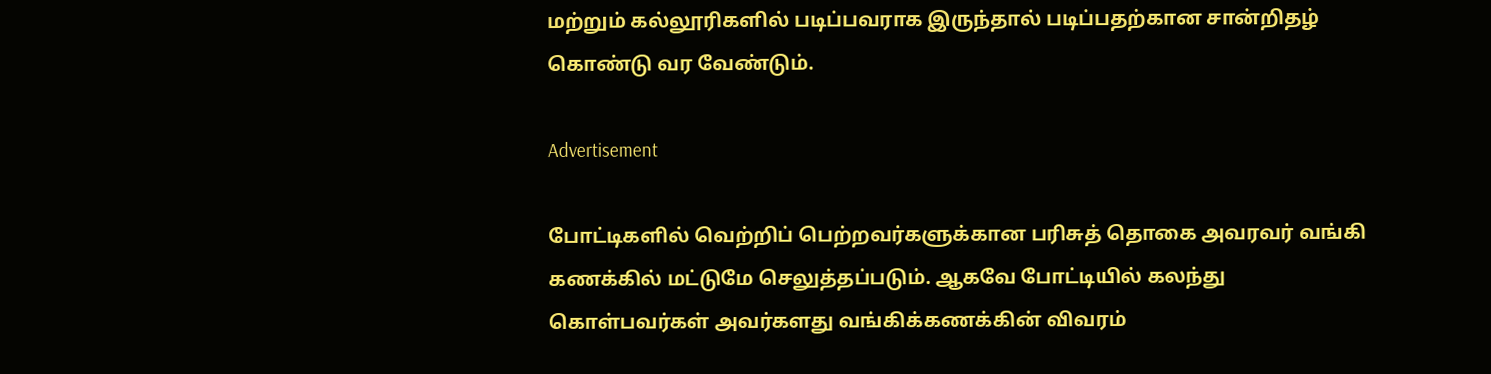மற்றும் கல்லூரிகளில் படிப்பவராக இருந்தால் படிப்பதற்கான சான்றிதழ் கொண்டு வர வேண்டும்.

Advertisement

போட்டிகளில் வெற்றிப் பெற்றவர்களுக்கான பரிசுத் தொகை அவரவர் வங்கி கணக்கில் மட்டுமே செலுத்தப்படும். ஆகவே போட்டியில் கலந்து கொள்பவர்கள் அவர்களது வங்கிக்கணக்கின் விவரம்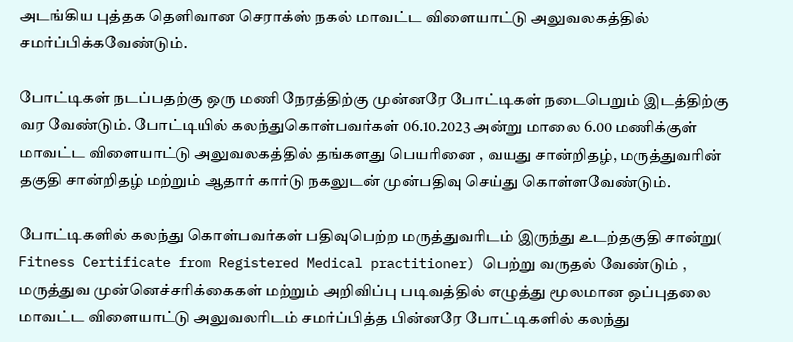அடங்கிய புத்தக தெளிவான செராக்ஸ் நகல் மாவட்ட விளையாட்டு அலுவலகத்தில் சமர்ப்பிக்கவேண்டும்.

போட்டிகள் நடப்பதற்கு ஒரு மணி நேரத்திற்கு முன்னரே போட்டிகள் நடைபெறும் இடத்திற்கு வர வேண்டும். போட்டியில் கலந்துகொள்பவர்கள் 06.10.2023 அன்று மாலை 6.00 மணிக்குள் மாவட்ட விளையாட்டு அலுவலகத்தில் தங்களது பெயரினை , வயது சான்றிதழ், மருத்துவரின் தகுதி சான்றிதழ் மற்றும் ஆதார் கார்டு நகலுடன் முன்பதிவு செய்து கொள்ளவேண்டும்.

போட்டிகளில் கலந்து கொள்பவர்கள் பதிவுபெற்ற மருத்துவரிடம் இருந்து உடற்தகுதி சான்று( Fitness Certificate from Registered Medical practitioner) பெற்று வருதல் வேண்டும் , மருத்துவ முன்னெச்சரிக்கைகள் மற்றும் அறிவிப்பு படிவத்தில் எழுத்து மூலமான ஒப்புதலை மாவட்ட விளையாட்டு அலுவலரிடம் சமர்ப்பித்த பின்னரே போட்டிகளில் கலந்து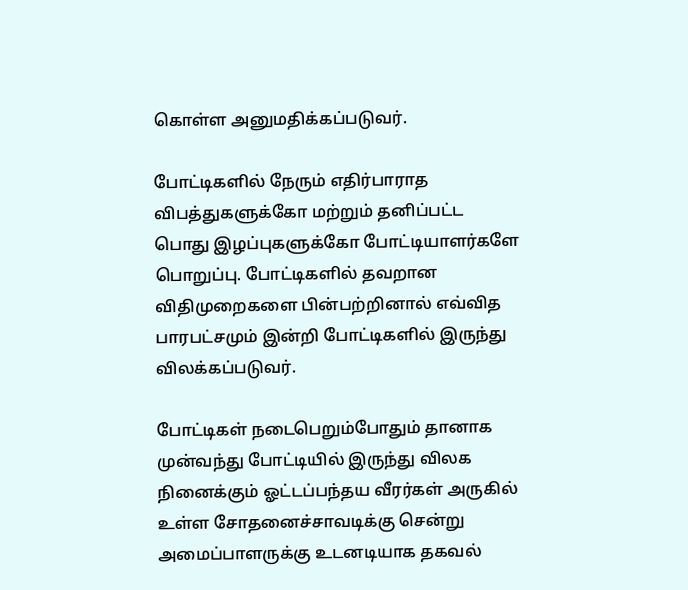கொள்ள அனுமதிக்கப்படுவர்.

போட்டிகளில் நேரும் எதிர்பாராத விபத்துகளுக்கோ மற்றும் தனிப்பட்ட பொது இழப்புகளுக்கோ போட்டியாளர்களே பொறுப்பு. போட்டிகளில் தவறான விதிமுறைகளை பின்பற்றினால் எவ்வித பாரபட்சமும் இன்றி போட்டிகளில் இருந்து விலக்கப்படுவர்.

போட்டிகள் நடைபெறும்போதும் தானாக முன்வந்து போட்டியில் இருந்து விலக நினைக்கும் ஓட்டப்பந்தய வீரர்கள் அருகில் உள்ள சோதனைச்சாவடிக்கு சென்று அமைப்பாளருக்கு உடனடியாக தகவல்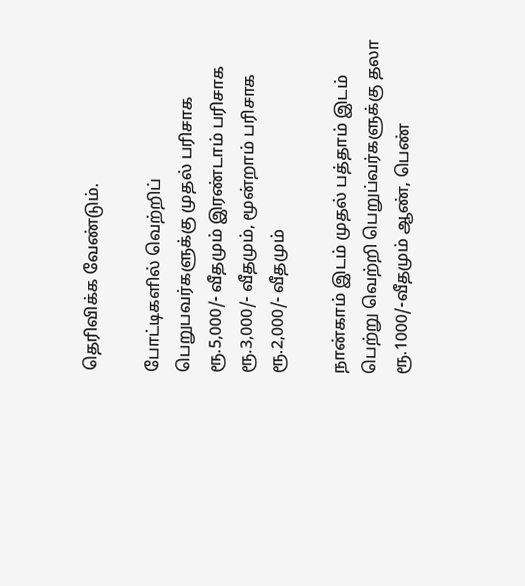தெரிவிக்க வேண்டும்.

போட்டிகளில் வெற்றிப் பெறுபவர்களுக்கு முதல் பரிசாக ரூ.5,000/- வீதமும் இரண்டாம் பரிசாக ரூ.3,000/- வீதமும், மூன்றாம் பரிசாக ரூ.2,000/- வீதமும்

நான்காம் இடம் முதல் பத்தாம் இடம் பெற்று வெற்றி பெறுப்வர்களுக்கு தலா ரூ.1000/-வீதமும் ஆண், பெண்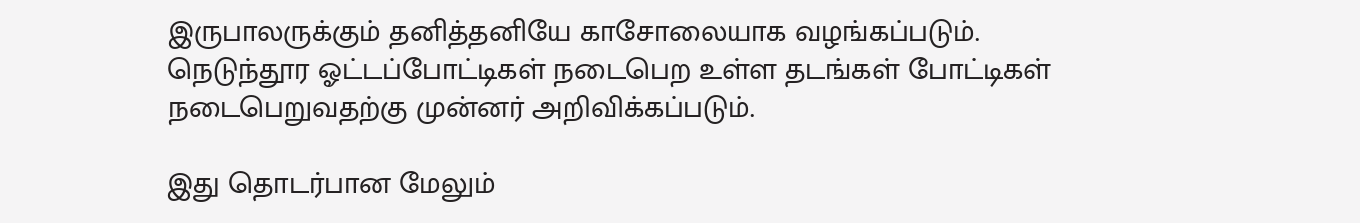இருபாலருக்கும் தனித்தனியே காசோலையாக வழங்கப்படும். நெடுந்தூர ஓட்டப்போட்டிகள் நடைபெற உள்ள தடங்கள் போட்டிகள் நடைபெறுவதற்கு முன்னர் அறிவிக்கப்படும்.

இது தொடர்பான மேலும்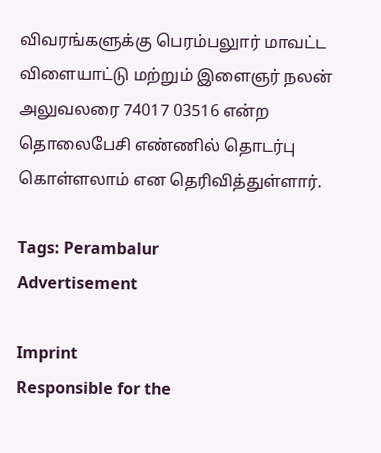விவரங்களுக்கு பெரம்பலுார் மாவட்ட விளையாட்டு மற்றும் இளைஞர் நலன் அலுவலரை 74017 03516 என்ற தொலைபேசி எண்ணில் தொடர்பு கொள்ளலாம் என தெரிவித்துள்ளார்.

Tags: Perambalur
Advertisement

Imprint
Responsible for the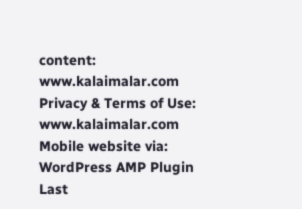content:
www.kalaimalar.com
Privacy & Terms of Use:
www.kalaimalar.com
Mobile website via:
WordPress AMP Plugin
Last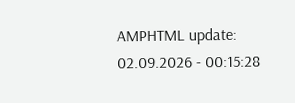AMPHTML update:
02.09.2026 - 00:15:28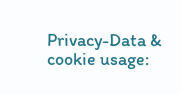Privacy-Data & cookie usage: